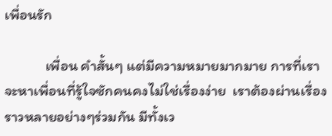เพื่อนรัก

            เพื่อน คำสั้นๆ แต่มีความหมายมากมาย การที่เราจะหาเพื่อนที่รู้ใจซักคนคงไม่ใช่เรื่องง่าย  เราต้องผ่านเรื่องราวหลายอย่างๆร่วมกัน มีทั้งเว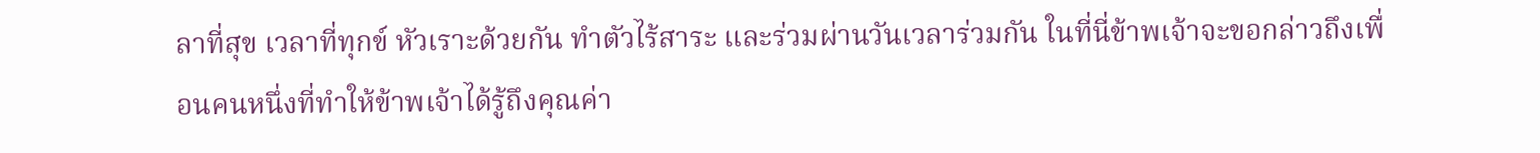ลาที่สุข เวลาที่ทุกข์ หัวเราะด้วยกัน ทำตัวไร้สาระ และร่วมผ่านวันเวลาร่วมกัน ในที่นี่ข้าพเจ้าจะขอกล่าวถึงเพื่อนคนหนึ่งที่ทำให้ข้าพเจ้าได้รู้ถึงคุณค่า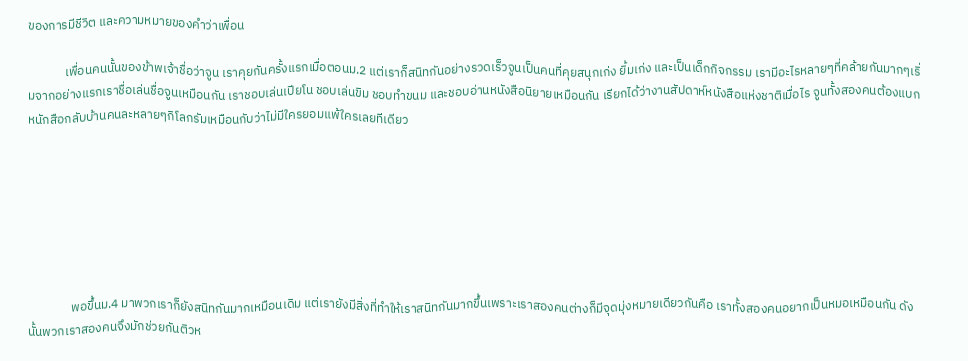ของการมีชีวิต และความหมายของคำว่าเพื่อน

             เพื่อนคนนั้นของข้าพเจ้าชื่อว่าจูน เราคุยกันครั้งแรกเมื่อตอนม.2 แต่เราก็สนิทกันอย่างรวดเร็วจูนเป็นคนที่คุยสนุกเก่ง ยิ้มเก่ง และเป็นเด็กกิจกรรม เรามีอะไรหลายๆที่คล้ายกันมากๆเริ่มจากอย่างแรกเราชื่อเล่นชื่อจูนเหมือนกัน เราชอบเล่นเปียโน ชอบเล่นขิม ชอบทำขนม และชอบอ่านหนังสือนิยายเหมือนกัน เรียกได้ว่างานสัปดาห์หนังสือแห่งชาติเมื่อไร จูนทั้งสองคนต้องแบกหนักสือกลับบ้านคนละหลายๆกิโลกรัมเหมือนกับว่าไม่มีใครยอมแพ้ใครเลยทีเดียว







               พอขึ้นม.4 มาพวกเราก็ยังสนิทกันมากเหมือนเดิม แต่เรายังมีสิ่งที่ทำให้เราสนิทกันมากขึ้นเพราะเราสองคนต่างก็มีจุดมุ่งหมายเดียวกันคือ เราทั้งสองคนอยากเป็นหมอเหมือนกัน ดังนั้นพวกเราสองคนจึงมักช่วยกันติวห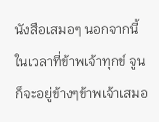นังสือเสมอๆ นอกจากนี้ในเวลาที่ข้าพเจ้าทุกข์ จูนก็จะอยู่ข้างๆข้าพเจ้าเสมอ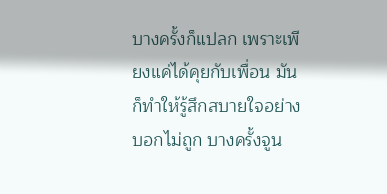บางครั้งก็แปลก เพราะเพียงแค่ได้คุยกับเพื่อน มันก็ทำให้รู้สึกสบายใจอย่างบอกไม่ถูก บางครั้งจูน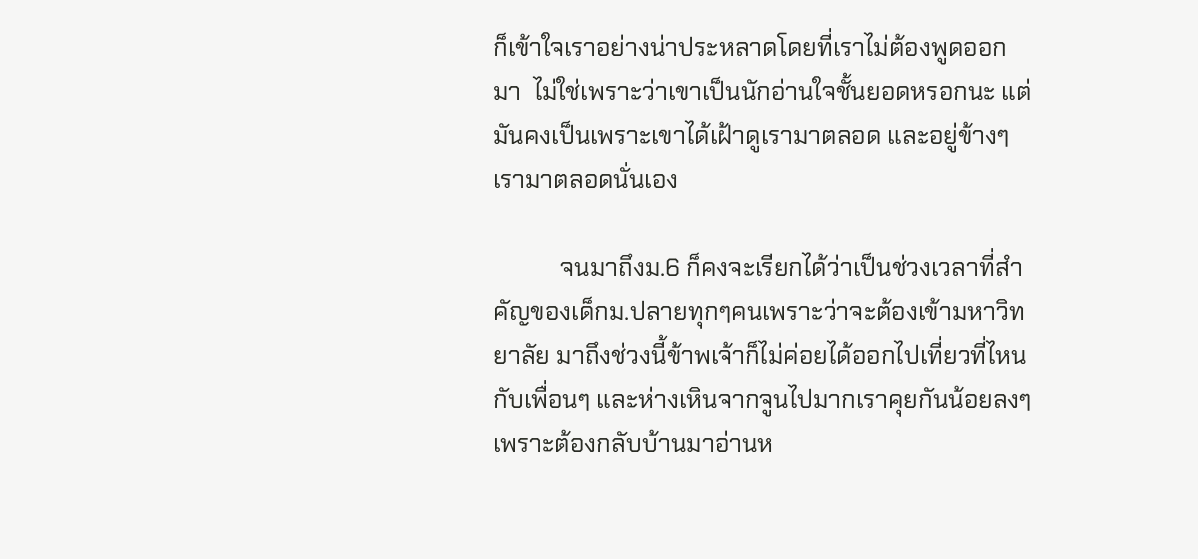ก็เข้าใจเราอย่างน่าประหลาดโดยที่เราไม่ต้องพูดออกมา  ไม่ใช่เพราะว่าเขาเป็นนักอ่านใจชั้นยอดหรอกนะ แต่มันคงเป็นเพราะเขาได้เฝ้าดูเรามาตลอด และอยู่ข้างๆเรามาตลอดนั่นเอง

           จนมาถึงม.6 ก็คงจะเรียกได้ว่าเป็นช่วงเวลาที่สำคัญของเด็กม.ปลายทุกๆคนเพราะว่าจะต้องเข้ามหาวิทยาลัย มาถึงช่วงนี้ข้าพเจ้าก็ไม่ค่อยได้ออกไปเที่ยวที่ไหนกับเพื่อนๆ และห่างเหินจากจูนไปมากเราคุยกันน้อยลงๆ เพราะต้องกลับบ้านมาอ่านห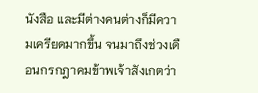นังสือ และมีต่างคนต่างก็มีความเครียดมากขึ้น จนมาถึงช่วงเดือนกรกฎาคมข้าพเจ้าสังเกตว่า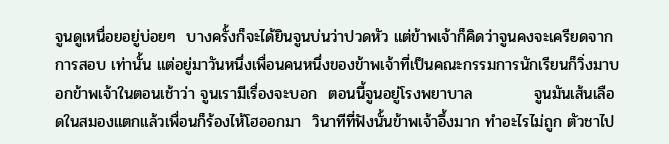จูนดูเหนื่อยอยู่บ่อยๆ  บางครั้งก็จะได้ยินจูนบ่นว่าปวดหัว แต่ข้าพเจ้าก็คิดว่าจูนคงจะเครียดจากการสอบ เท่านั้น แต่อยู่มาวันหนึ่งเพื่อนคนหนึ่งของข้าพเจ้าที่เป็นคณะกรรมการนักเรียนก็วิ่งมาบอกข้าพเจ้าในตอนเช้าว่า จูนเรามีเรื่องจะบอก  ตอนนี้จูนอยู่โรงพยาบาล           จูนมันเส้นเลือดในสมองแตกแล้วเพื่อนก็ร้องไห้โฮออกมา  วินาทีที่ฟังนั้นข้าพเจ้าอึ้งมาก ทำอะไรไม่ถูก ตัวชาไป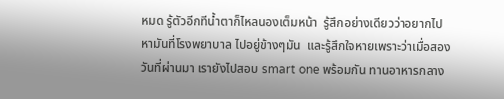หมด รู้ตัวอีกทีน้ำตาก็ไหลนองเต็มหน้า  รู้สึกอย่างเดียวว่าอยากไปหามันที่โรงพยาบาล ไปอยู่ข้างๆมัน  และรู้สึกใจหายเพราะว่าเมื่อสองวันที่ผ่านมา เรายังไปสอบ smart one พร้อมกัน ทานอาหารกลาง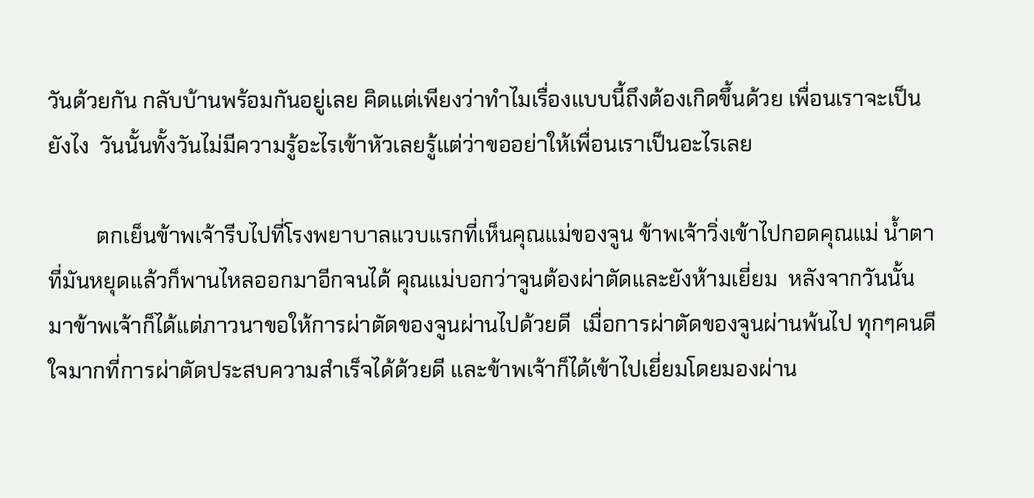วันด้วยกัน กลับบ้านพร้อมกันอยู่เลย คิดแต่เพียงว่าทำไมเรื่องแบบนี้ถึงต้องเกิดขึ้นด้วย เพื่อนเราจะเป็นยังไง  วันนั้นทั้งวันไม่มีความรู้อะไรเข้าหัวเลยรู้แต่ว่าขออย่าให้เพื่อนเราเป็นอะไรเลย

         ตกเย็นข้าพเจ้ารีบไปที่โรงพยาบาลแวบแรกที่เห็นคุณแม่ของจูน ข้าพเจ้าวิ่งเข้าไปกอดคุณแม่ น้ำตาที่มันหยุดแล้วก็พานไหลออกมาอีกจนได้ คุณแม่บอกว่าจูนต้องผ่าตัดและยังห้ามเยี่ยม  หลังจากวันนั้นมาข้าพเจ้าก็ได้แต่ภาวนาขอให้การผ่าตัดของจูนผ่านไปด้วยดี  เมื่อการผ่าตัดของจูนผ่านพ้นไป ทุกๆคนดีใจมากที่การผ่าตัดประสบความสำเร็จได้ด้วยดี และข้าพเจ้าก็ได้เข้าไปเยี่ยมโดยมองผ่าน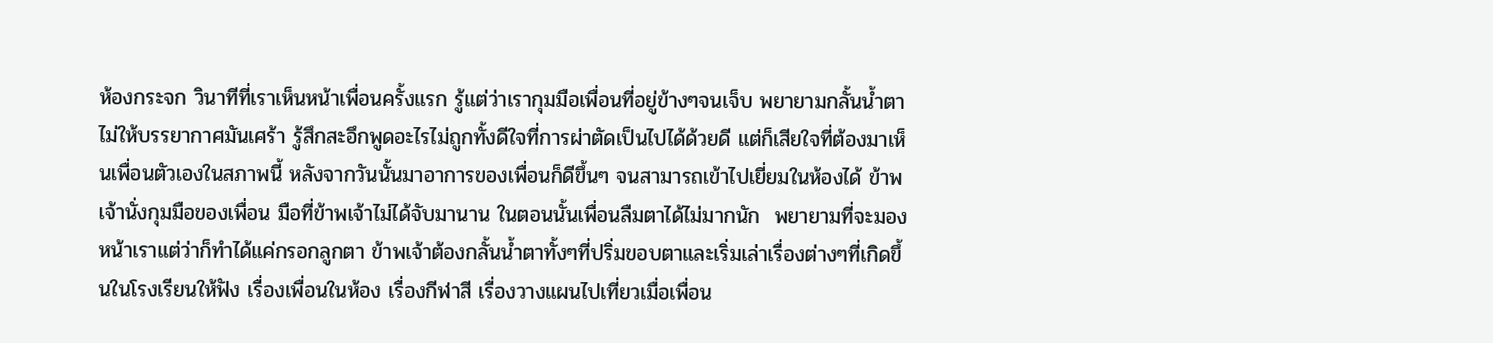ห้องกระจก วินาทีที่เราเห็นหน้าเพื่อนครั้งแรก รู้แต่ว่าเรากุมมือเพื่อนที่อยู่ข้างๆจนเจ็บ พยายามกลั้นน้ำตาไม่ให้บรรยากาศมันเศร้า รู้สึกสะอึกพูดอะไรไม่ถูกทั้งดีใจที่การผ่าตัดเป็นไปได้ด้วยดี แต่ก็เสียใจที่ต้องมาเห็นเพื่อนตัวเองในสภาพนี้ หลังจากวันนั้นมาอาการของเพื่อนก็ดีขึ้นๆ จนสามารถเข้าไปเยี่ยมในห้องได้ ข้าพเจ้านั่งกุมมือของเพื่อน มือที่ข้าพเจ้าไม่ได้จับมานาน ในตอนนั้นเพื่อนลืมตาได้ไม่มากนัก  พยายามที่จะมองหน้าเราแต่ว่าก็ทำได้แค่กรอกลูกตา ข้าพเจ้าต้องกลั้นน้ำตาทั้งๆที่ปริ่มขอบตาและเริ่มเล่าเรื่องต่างๆที่เกิดขึ้นในโรงเรียนให้ฟัง เรื่องเพื่อนในห้อง เรื่องกีฬาสี เรื่องวางแผนไปเที่ยวเมื่อเพื่อน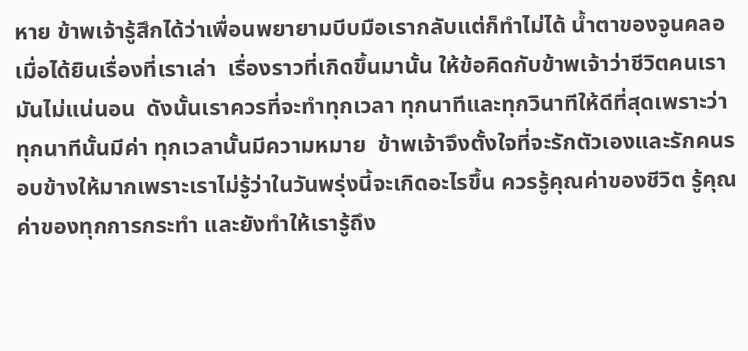หาย ข้าพเจ้ารู้สึกได้ว่าเพื่อนพยายามบีบมือเรากลับแต่ก็ทำไม่ได้ น้ำตาของจูนคลอเมื่อได้ยินเรื่องที่เราเล่า  เรื่องราวที่เกิดขึ้นมานั้น ให้ข้อคิดกับข้าพเจ้าว่าชีวิตคนเรามันไม่แน่นอน  ดังนั้นเราควรที่จะทำทุกเวลา ทุกนาทีและทุกวินาทีให้ดีที่สุดเพราะว่าทุกนาทีนั้นมีค่า ทุกเวลานั้นมีความหมาย  ข้าพเจ้าจึงตั้งใจที่จะรักตัวเองและรักคนรอบข้างให้มากเพราะเราไม่รู้ว่าในวันพรุ่งนี้จะเกิดอะไรขึ้น ควรรู้คุณค่าของชีวิต รู้คุณค่าของทุกการกระทำ และยังทำให้เรารู้ถึง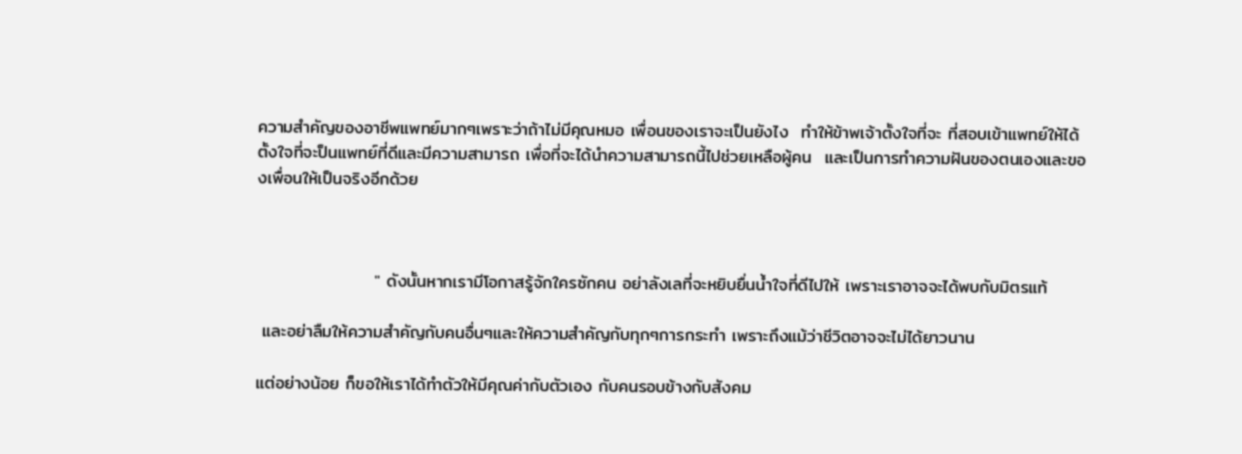ความสำคัญของอาชีพแพทย์มากๆเพราะว่าถ้าไม่มีคุณหมอ เพื่อนของเราจะเป็นยังไง  ทำให้ข้าพเจ้าตั้งใจที่จะ ที่สอบเข้าแพทย์ให้ได้ ตั้งใจที่จะป็นแพทย์ที่ดีและมีความสามารถ เพื่อที่จะได้นำความสามารถนี้ไปช่วยเหลือผู้คน  และเป็นการทำความฝันของตนเองและของเพื่อนให้เป็นจริงอีกด้วย



                   " ดังนั้นหากเรามีโอกาสรู้จักใครซักคน อย่าลังเลที่จะหยิบยื่นน้ำใจที่ดีไปให้ เพราะเราอาจจะได้พบกับมิตรแท้

 และอย่าลืมให้ความสำคัญกับคนอื่นๆและให้ความสำคัญกับทุกๆการกระทำ เพราะถึงแม้ว่าชีวิตอาจจะไม่ได้ยาวนาน

แต่อย่างน้อย ก็ขอให้เราได้ทำตัวให้มีคุณค่ากับตัวเอง กับคนรอบข้างกับสังคม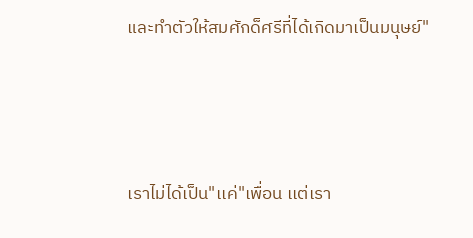และทำตัวให้สมศักด็ศรีที่ได้เกิดมาเป็นมนุษย์"





เราไม่ได้เป็น"เเค่"เพื่อน เเต่เรา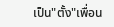เป็น"ตั้ง"เพื่อน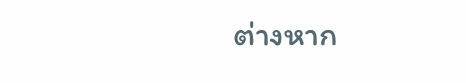ต่างหาก